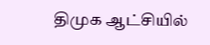திமுக ஆட்சியில்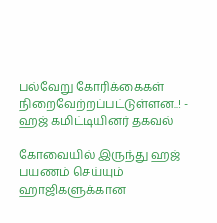பல்வேறு கோரிக்கைகள் நிறைவேற்றப்பட்டுள்ளன..! - ஹஜ் கமிட்டியினர் தகவல்

கோவையில் இருந்து ஹஜ் பயணம் செய்யும் ஹாஜிகளுக்கான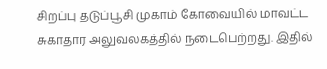சிறப்பு தடுப்பூசி முகாம் கோவையில் மாவட்ட சுகாதார அலுவலகத்தில் நடைபெற்றது. இதில்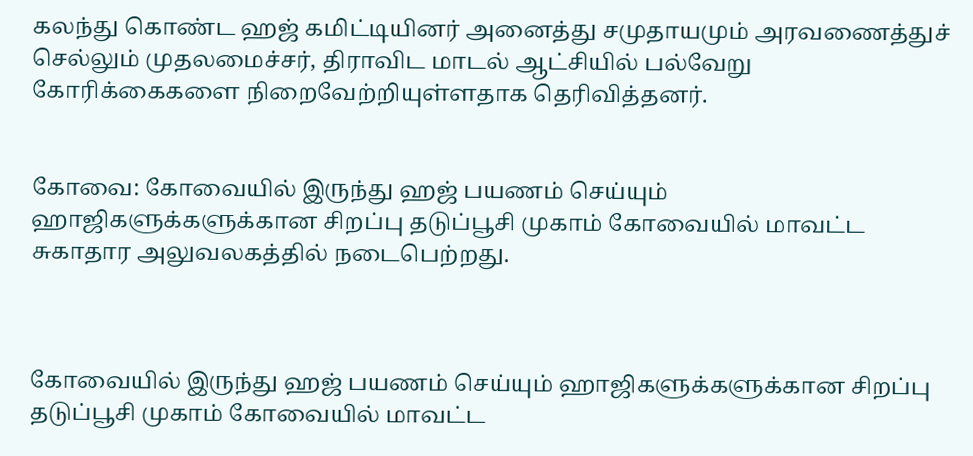கலந்து கொண்ட ஹஜ் கமிட்டியினர் அனைத்து சமுதாயமும் அரவணைத்துச் செல்லும் முதலமைச்சர், திராவிட மாடல் ஆட்சியில் பல்வேறு கோரிக்கைகளை நிறைவேற்றியுள்ளதாக தெரிவித்தனர்.


கோவை: கோவையில் இருந்து ஹஜ் பயணம் செய்யும் ஹாஜிகளுக்களுக்கான சிறப்பு தடுப்பூசி முகாம் கோவையில் மாவட்ட சுகாதார அலுவலகத்தில் நடைபெற்றது.



கோவையில் இருந்து ஹஜ் பயணம் செய்யும் ஹாஜிகளுக்களுக்கான சிறப்பு தடுப்பூசி முகாம் கோவையில் மாவட்ட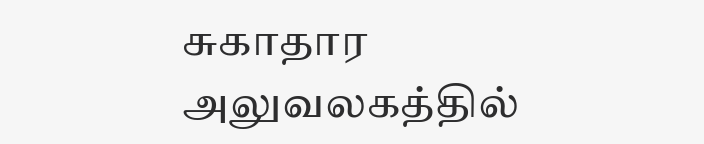சுகாதார அலுவலகத்தில்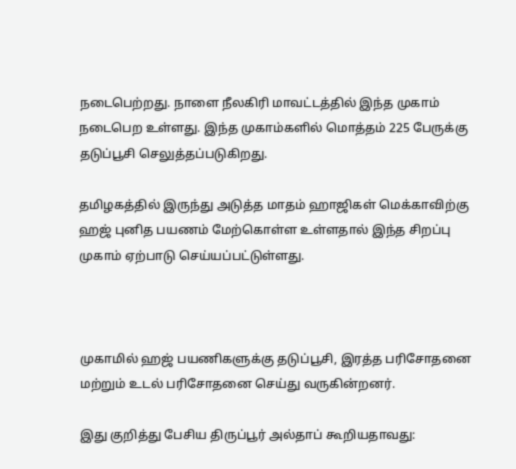நடைபெற்றது. நாளை நீலகிரி மாவட்டத்தில் இந்த முகாம் நடைபெற உள்ளது. இந்த முகாம்களில் மொத்தம் 225 பேருக்கு தடுப்பூசி செலுத்தப்படுகிறது.

தமிழகத்தில் இருந்து அடுத்த மாதம் ஹாஜிகள் மெக்காவிற்கு ஹஜ் புனித பயணம் மேற்கொள்ள உள்ளதால் இந்த சிறப்பு முகாம் ஏற்பாடு செய்யப்பட்டுள்ளது.



முகாமில் ஹஜ் பயணிகளுக்கு தடுப்பூசி, இரத்த பரிசோதனை மற்றும் உடல் பரிசோதனை செய்து வருகின்றனர்.

இது குறித்து பேசிய திருப்பூர் அல்தாப் கூறியதாவது: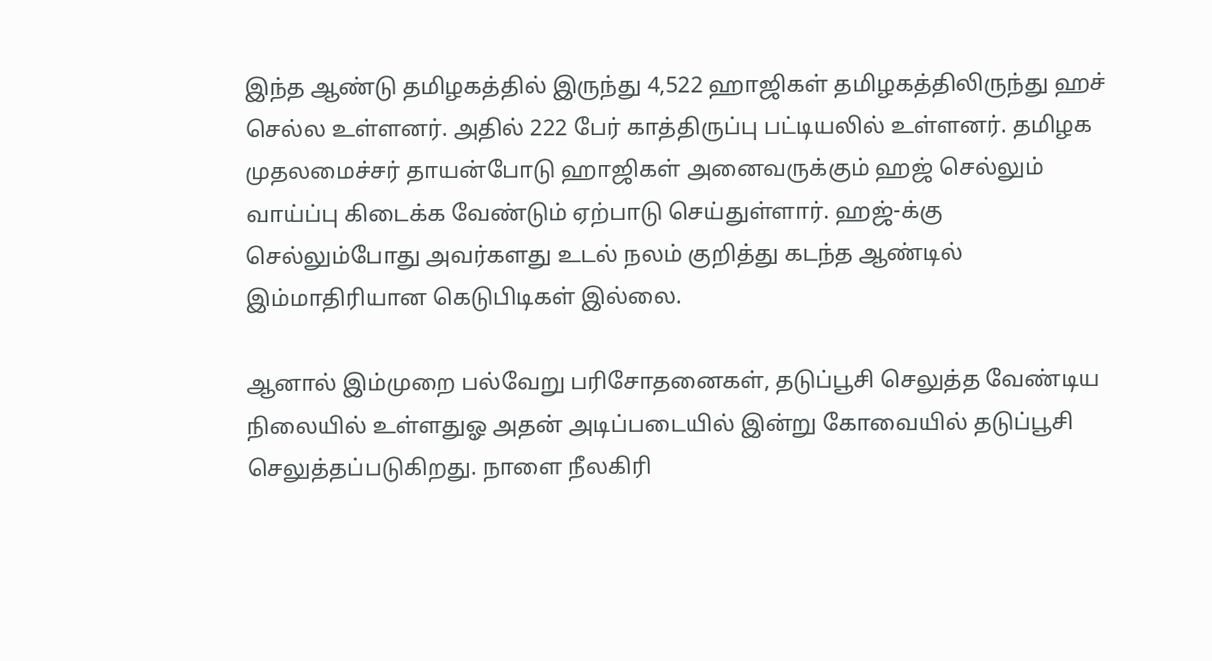இந்த ஆண்டு தமிழகத்தில் இருந்து 4,522 ஹாஜிகள் தமிழகத்திலிருந்து ஹச் செல்ல உள்ளனர். அதில் 222 பேர் காத்திருப்பு பட்டியலில் உள்ளனர். தமிழக முதலமைச்சர் தாயன்போடு ஹாஜிகள் அனைவருக்கும் ஹஜ் செல்லும் வாய்ப்பு கிடைக்க வேண்டும் ஏற்பாடு செய்துள்ளார். ஹஜ்-க்கு செல்லும்போது அவர்களது உடல் நலம் குறித்து கடந்த ஆண்டில் இம்மாதிரியான கெடுபிடிகள் இல்லை.

ஆனால் இம்முறை பல்வேறு பரிசோதனைகள், தடுப்பூசி செலுத்த வேண்டிய நிலையில் உள்ளதுஓ அதன் அடிப்படையில் இன்று கோவையில் தடுப்பூசி செலுத்தப்படுகிறது. நாளை நீலகிரி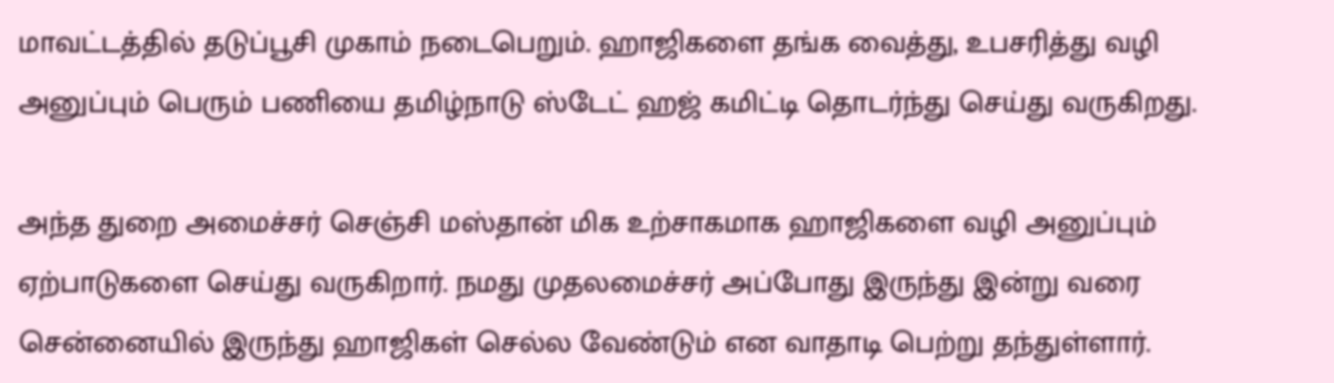மாவட்டத்தில் தடுப்பூசி முகாம் நடைபெறும். ஹாஜிகளை தங்க வைத்து, உபசரித்து வழி அனுப்பும் பெரும் பணியை தமிழ்நாடு ஸ்டேட் ஹஜ் கமிட்டி தொடர்ந்து செய்து வருகிறது.

அந்த துறை அமைச்சர் செஞ்சி மஸ்தான் மிக உற்சாகமாக ஹாஜிகளை வழி அனுப்பும் ஏற்பாடுகளை செய்து வருகிறார். நமது முதலமைச்சர் அப்போது இருந்து இன்று வரை சென்னையில் இருந்து ஹாஜிகள் செல்ல வேண்டும் என வாதாடி பெற்று தந்துள்ளார்.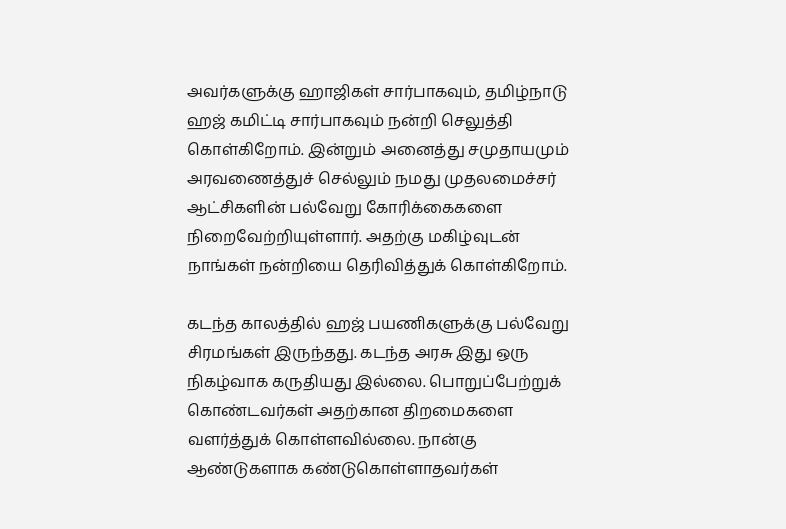அவர்களுக்கு ஹாஜிகள் சார்பாகவும், தமிழ்நாடு ஹஜ் கமிட்டி சார்பாகவும் நன்றி செலுத்தி கொள்கிறோம். இன்றும் அனைத்து சமுதாயமும் அரவணைத்துச் செல்லும் நமது முதலமைச்சர் ஆட்சிகளின் பல்வேறு கோரிக்கைகளை நிறைவேற்றியுள்ளார். அதற்கு மகிழ்வுடன் நாங்கள் நன்றியை தெரிவித்துக் கொள்கிறோம்.

கடந்த காலத்தில் ஹஜ் பயணிகளுக்கு பல்வேறு சிரமங்கள் இருந்தது. கடந்த அரசு இது ஒரு நிகழ்வாக கருதியது இல்லை. பொறுப்பேற்றுக் கொண்டவர்கள் அதற்கான திறமைகளை வளர்த்துக் கொள்ளவில்லை. நான்கு ஆண்டுகளாக கண்டுகொள்ளாதவர்கள்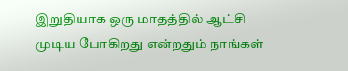இறுதியாக ஒரு மாதத்தில் ஆட்சி முடிய போகிறது என்றதும் நாங்கள்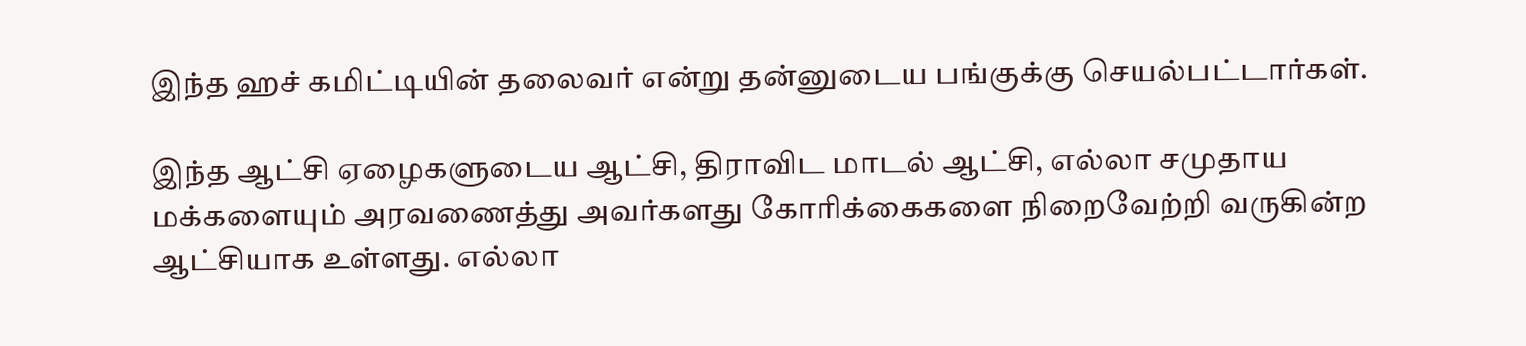இந்த ஹச் கமிட்டியின் தலைவர் என்று தன்னுடைய பங்குக்கு செயல்பட்டார்கள்.

இந்த ஆட்சி ஏழைகளுடைய ஆட்சி, திராவிட மாடல் ஆட்சி, எல்லா சமுதாய மக்களையும் அரவணைத்து அவர்களது கோரிக்கைகளை நிறைவேற்றி வருகின்ற ஆட்சியாக உள்ளது. எல்லா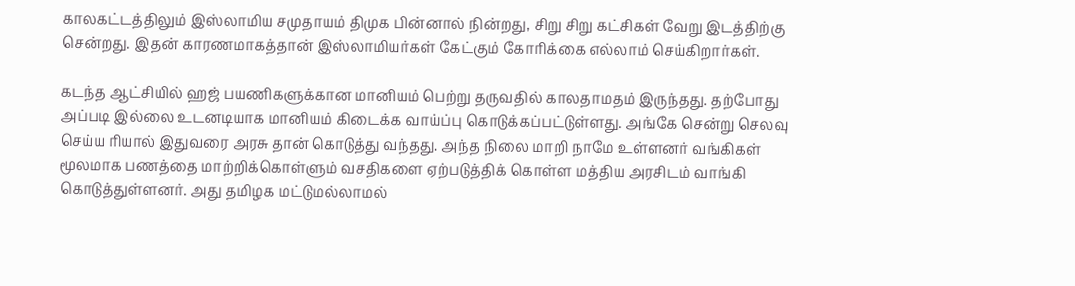காலகட்டத்திலும் இஸ்லாமிய சமுதாயம் திமுக பின்னால் நின்றது, சிறு சிறு கட்சிகள் வேறு இடத்திற்கு சென்றது. இதன் காரணமாகத்தான் இஸ்லாமியர்கள் கேட்கும் கோரிக்கை எல்லாம் செய்கிறார்கள்.

கடந்த ஆட்சியில் ஹஜ் பயணிகளுக்கான மானியம் பெற்று தருவதில் காலதாமதம் இருந்தது. தற்போது அப்படி இல்லை உடனடியாக மானியம் கிடைக்க வாய்ப்பு கொடுக்கப்பட்டுள்ளது. அங்கே சென்று செலவு செய்ய ரியால் இதுவரை அரசு தான் கொடுத்து வந்தது. அந்த நிலை மாறி நாமே உள்ளனர் வங்கிகள் மூலமாக பணத்தை மாற்றிக்கொள்ளும் வசதிகளை ஏற்படுத்திக் கொள்ள மத்திய அரசிடம் வாங்கி கொடுத்துள்ளனர். அது தமிழக மட்டுமல்லாமல்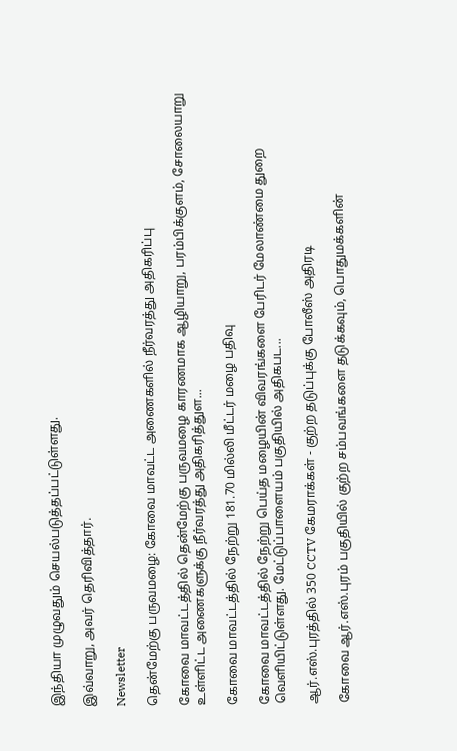இந்தியா முழுவதும் செயல்படுத்தப்பட்டுள்ளது.

இவ்வாறு, அவர் தெரிவித்தார்.

Newsletter

தென்மேற்கு பருவமழை: கோவை மாவட்ட அணைகளில் நீர்வரத்து அதிகரிப்பு

கோவை மாவட்டத்தில் தென்மேற்கு பருவமழை காரணமாக ஆழியாறு, பரம்பிக்குளம், சோலையாறு உள்ளிட்ட அணைகளுக்கு நீர்வரத்து அதிகரித்துள...

கோவை மாவட்டத்தில் நேற்று 181.70 மில்லி மீட்டர் மழை பதிவு

கோவை மாவட்டத்தில் நேற்று பெய்த மழையின் விவரங்களை பேரிடர் மேலாண்மை துறை வெளியிட்டுள்ளது. மேட்டுப்பாளையம் பகுதியில் அதிகபட...

ஆர்.எஸ்.புரத்தில் 350 CCTV கேமராக்கள் - குற்ற தடுப்புக்கு போலீஸ் அதிரடி

கோவை ஆர்.எஸ்.புரம் பகுதியில் குற்ற சம்பவங்களை தடுக்கவும், பொதுமக்களின்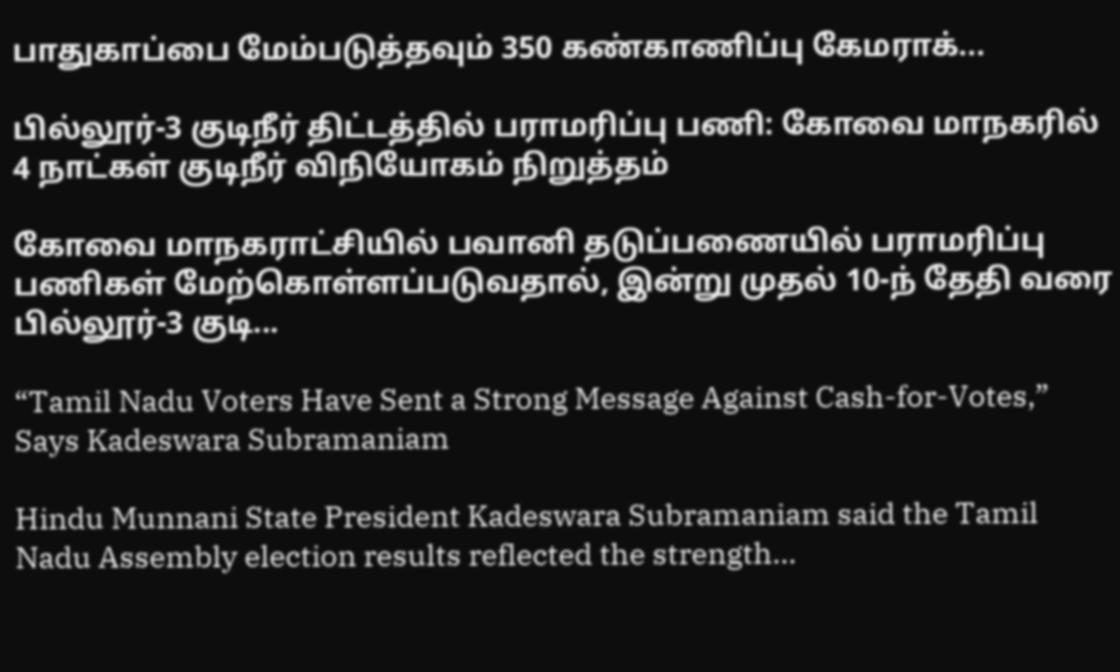பாதுகாப்பை மேம்படுத்தவும் 350 கண்காணிப்பு கேமராக்...

பில்லூர்-3 குடிநீர் திட்டத்தில் பராமரிப்பு பணி: கோவை மாநகரில் 4 நாட்கள் குடிநீர் விநியோகம் நிறுத்தம்

கோவை மாநகராட்சியில் பவானி தடுப்பணையில் பராமரிப்பு பணிகள் மேற்கொள்ளப்படுவதால், இன்று முதல் 10-ந் தேதி வரை பில்லூர்-3 குடி...

“Tamil Nadu Voters Have Sent a Strong Message Against Cash-for-Votes,” Says Kadeswara Subramaniam

Hindu Munnani State President Kadeswara Subramaniam said the Tamil Nadu Assembly election results reflected the strength...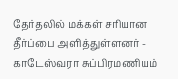தேர்தலில் மக்கள் சரியான தீர்ப்பை அளித்துள்ளனர் - காடேஸ்வரா சுப்பிரமணியம்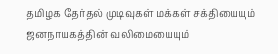தமிழக தேர்தல் முடிவுகள் மக்கள் சக்தியையும் ஜனநாயகத்தின் வலிமையையும்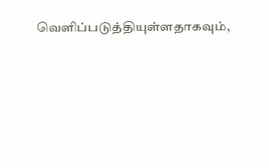வெளிப்படுத்தியுள்ளதாகவும்,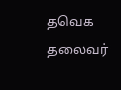தவெக தலைவர்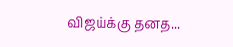விஜய்க்கு தனத...